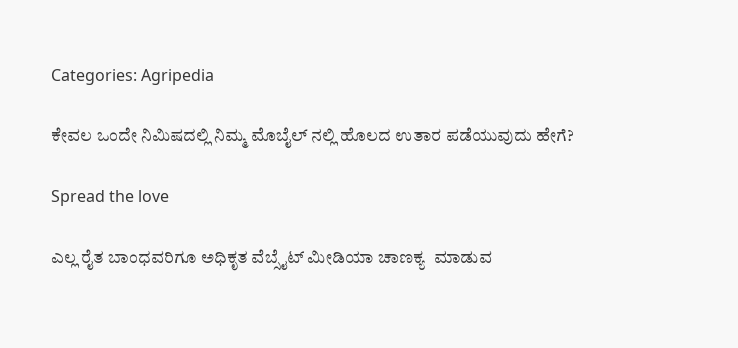Categories: Agripedia

ಕೇವಲ ಒಂದೇ ನಿಮಿಷದಲ್ಲಿ ನಿಮ್ಮ ಮೊಬೈಲ್ ನಲ್ಲಿ ಹೊಲದ ಉತಾರ ಪಡೆಯುವುದು ಹೇಗೆ?

Spread the love

ಎಲ್ಲ ರೈತ ಬಾಂಧವರಿಗೂ ಅಧಿಕೃತ ವೆಬ್ಸೈಟ್ ಮೀಡಿಯಾ ಚಾಣಕ್ಯ  ಮಾಡುವ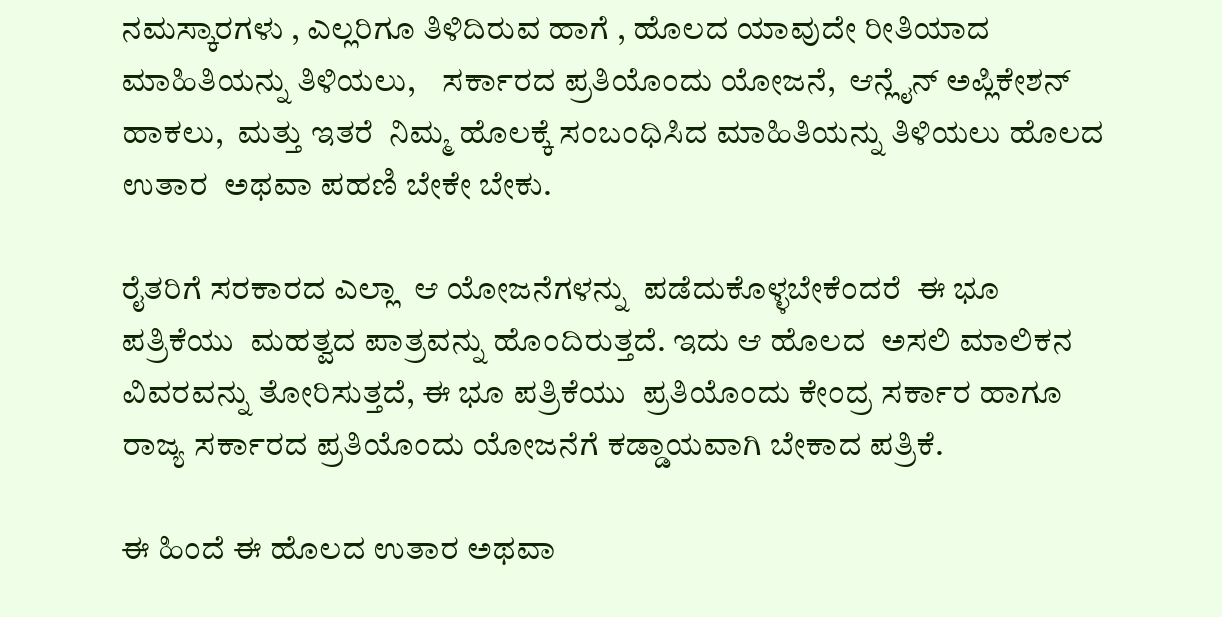ನಮಸ್ಕಾರಗಳು , ಎಲ್ಲರಿಗೂ ತಿಳಿದಿರುವ ಹಾಗೆ , ಹೊಲದ ಯಾವುದೇ ರೀತಿಯಾದ ಮಾಹಿತಿಯನ್ನು ತಿಳಿಯಲು,    ಸರ್ಕಾರದ ಪ್ರತಿಯೊಂದು ಯೋಜನೆ,  ಆನ್ಲೈನ್ ಅಪ್ಲಿಕೇಶನ್ ಹಾಕಲು,  ಮತ್ತು ಇತರೆ  ನಿಮ್ಮ ಹೊಲಕ್ಕೆ ಸಂಬಂಧಿಸಿದ ಮಾಹಿತಿಯನ್ನು ತಿಳಿಯಲು ಹೊಲದ ಉತಾರ  ಅಥವಾ ಪಹಣಿ ಬೇಕೇ ಬೇಕು.

ರೈತರಿಗೆ ಸರಕಾರದ ಎಲ್ಲಾ  ಆ ಯೋಜನೆಗಳನ್ನು  ಪಡೆದುಕೊಳ್ಳಬೇಕೆಂದರೆ  ಈ ಭೂ ಪತ್ರಿಕೆಯು  ಮಹತ್ವದ ಪಾತ್ರವನ್ನು ಹೊಂದಿರುತ್ತದೆ. ಇದು ಆ ಹೊಲದ  ಅಸಲಿ ಮಾಲಿಕನ ವಿವರವನ್ನು ತೋರಿಸುತ್ತದೆ, ಈ ಭೂ ಪತ್ರಿಕೆಯು  ಪ್ರತಿಯೊಂದು ಕೇಂದ್ರ ಸರ್ಕಾರ ಹಾಗೂ ರಾಜ್ಯ ಸರ್ಕಾರದ ಪ್ರತಿಯೊಂದು ಯೋಜನೆಗೆ ಕಡ್ಡಾಯವಾಗಿ ಬೇಕಾದ ಪತ್ರಿಕೆ.

ಈ ಹಿಂದೆ ಈ ಹೊಲದ ಉತಾರ ಅಥವಾ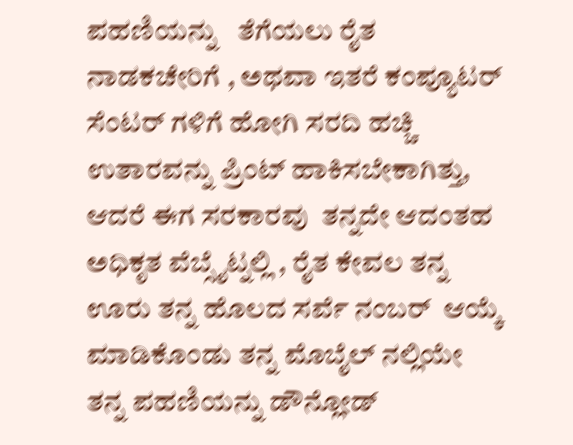ಪಹಣಿಯನ್ನು   ತೆಗೆಯಲು ರೈತ ನಾಡಕಚೇರಿಗೆ , ಅಥವಾ ಇತರೆ ಕಂಪ್ಯೂಟರ್ ಸೆಂಟರ್ ಗಳಿಗೆ ಹೋಗಿ ಸರದಿ ಹಚ್ಚಿ  ಉತಾರವನ್ನು ಪ್ರಿಂಟ್ ಹಾಕಿಸಬೇಕಾಗಿತ್ತು, ಆದರೆ ಈಗ ಸರಕಾರವು  ತನ್ನದೇ ಆದಂತಹ ಅಧಿಕೃತ ವೆಬ್ಸೈಟ್ನಲ್ಲಿ , ರೈತ ಕೇವಲ ತನ್ನ ಊರು ತನ್ನ ಹೊಲದ ಸರ್ವೆ ನಂಬರ್  ಆಯ್ಕೆ ಮಾಡಿಕೊಂಡು ತನ್ನ ಮೊಬೈಲ್ ನಲ್ಲಿಯೇ ತನ್ನ ಪಹಣಿಯನ್ನು ಡೌನ್ಲೋಡ್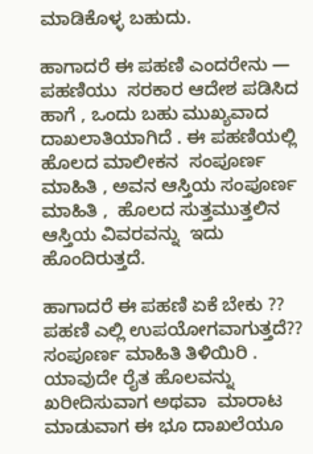ಮಾಡಿಕೊಳ್ಳ ಬಹುದು.

ಹಾಗಾದರೆ ಈ ಪಹಣಿ ಎಂದರೇನು — ಪಹಣಿಯು  ಸರಕಾರ ಆದೇಶ ಪಡಿಸಿದ ಹಾಗೆ , ಒಂದು ಬಹು ಮುಖ್ಯವಾದ  ದಾಖಲಾತಿಯಾಗಿದೆ . ಈ ಪಹಣಿಯಲ್ಲಿ  ಹೊಲದ ಮಾಲೀಕನ  ಸಂಪೂರ್ಣ ಮಾಹಿತಿ , ಅವನ ಆಸ್ತಿಯ ಸಂಪೂರ್ಣ ಮಾಹಿತಿ ,  ಹೊಲದ ಸುತ್ತಮುತ್ತಲಿನ  ಆಸ್ತಿಯ ವಿವರವನ್ನು  ಇದು ಹೊಂದಿರುತ್ತದೆ.

ಹಾಗಾದರೆ ಈ ಪಹಣಿ ಏಕೆ ಬೇಕು ?? ಪಹಣಿ ಎಲ್ಲಿ ಉಪಯೋಗವಾಗುತ್ತದೆ?? ಸಂಪೂರ್ಣ ಮಾಹಿತಿ ತಿಳಿಯಿರಿ .
ಯಾವುದೇ ರೈತ ಹೊಲವನ್ನು ಖರೀದಿಸುವಾಗ ಅಥವಾ  ಮಾರಾಟ ಮಾಡುವಾಗ ಈ ಭೂ ದಾಖಲೆಯೂ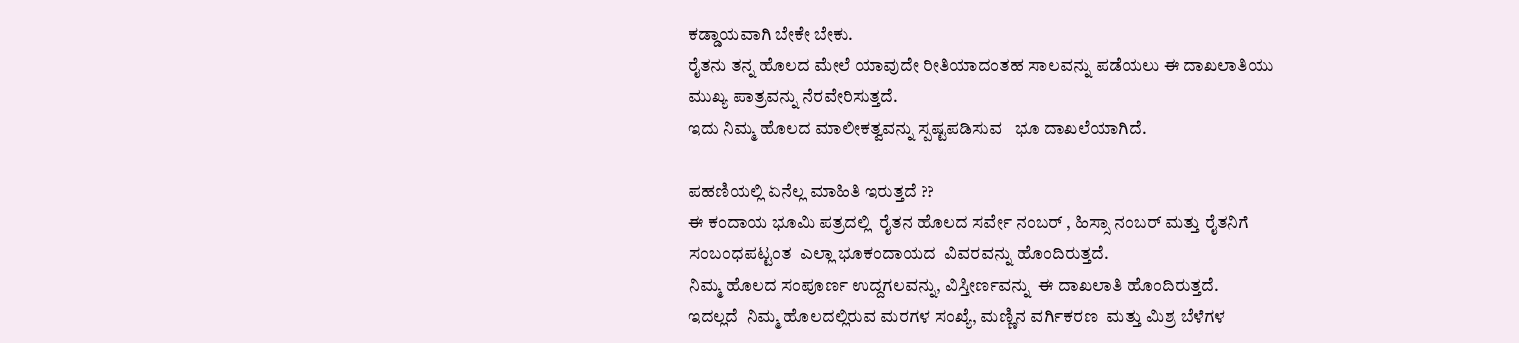ಕಡ್ಡಾಯವಾಗಿ ಬೇಕೇ ಬೇಕು.
ರೈತನು ತನ್ನ ಹೊಲದ ಮೇಲೆ ಯಾವುದೇ ರೀತಿಯಾದಂತಹ ಸಾಲವನ್ನು ಪಡೆಯಲು ಈ ದಾಖಲಾತಿಯು ಮುಖ್ಯ ಪಾತ್ರವನ್ನು ನೆರವೇರಿಸುತ್ತದೆ.
ಇದು ನಿಮ್ಮ ಹೊಲದ ಮಾಲೀಕತ್ವವನ್ನು ಸ್ಪಷ್ಟಪಡಿಸುವ   ಭೂ ದಾಖಲೆಯಾಗಿದೆ.

ಪಹಣಿಯಲ್ಲಿ ಏನೆಲ್ಲ ಮಾಹಿತಿ ಇರುತ್ತದೆ ??
ಈ ಕಂದಾಯ ಭೂಮಿ ಪತ್ರದಲ್ಲಿ  ರೈತನ ಹೊಲದ ಸರ್ವೇ ನಂಬರ್ , ಹಿಸ್ಸಾ ನಂಬರ್ ಮತ್ತು ರೈತನಿಗೆ ಸಂಬಂಧಪಟ್ಟಂತ  ಎಲ್ಲಾ ಭೂಕಂದಾಯದ  ವಿವರವನ್ನು ಹೊಂದಿರುತ್ತದೆ.
ನಿಮ್ಮ ಹೊಲದ ಸಂಪೂರ್ಣ ಉದ್ದಗಲವನ್ನು, ವಿಸ್ತೀರ್ಣವನ್ನು  ಈ ದಾಖಲಾತಿ ಹೊಂದಿರುತ್ತದೆ.
ಇದಲ್ಲದೆ  ನಿಮ್ಮ ಹೊಲದಲ್ಲಿರುವ ಮರಗಳ ಸಂಖ್ಯೆ, ಮಣ್ಣಿನ ವರ್ಗಿಕರಣ  ಮತ್ತು ಮಿಶ್ರ ಬೆಳೆಗಳ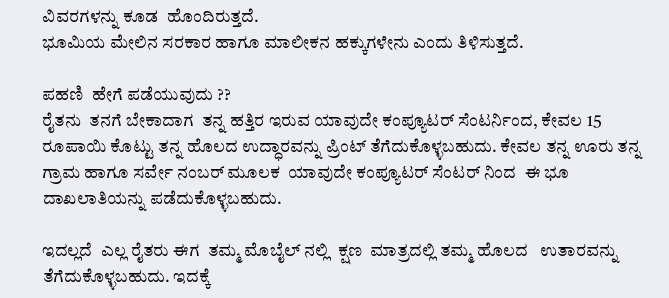ವಿವರಗಳನ್ನು ಕೂಡ  ಹೊಂದಿರುತ್ತದೆ.
ಭೂಮಿಯ ಮೇಲಿನ ಸರಕಾರ ಹಾಗೂ ಮಾಲೀಕನ ಹಕ್ಕುಗಳೇನು ಎಂದು ತಿಳಿಸುತ್ತದೆ.

ಪಹಣಿ  ಹೇಗೆ ಪಡೆಯುವುದು ??
ರೈತನು  ತನಗೆ ಬೇಕಾದಾಗ  ತನ್ನ ಹತ್ತಿರ ಇರುವ ಯಾವುದೇ ಕಂಪ್ಯೂಟರ್ ಸೆಂಟರ್ನಿಂದ, ಕೇವಲ 15 ರೂಪಾಯಿ ಕೊಟ್ಟು ತನ್ನ ಹೊಲದ ಉದ್ಧಾರವನ್ನು ಪ್ರಿಂಟ್ ತೆಗೆದುಕೊಳ್ಳಬಹುದು. ಕೇವಲ ತನ್ನ ಊರು ತನ್ನ ಗ್ರಾಮ ಹಾಗೂ ಸರ್ವೇ ನಂಬರ್ ಮೂಲಕ  ಯಾವುದೇ ಕಂಪ್ಯೂಟರ್ ಸೆಂಟರ್ ನಿಂದ  ಈ ಭೂ ದಾಖಲಾತಿಯನ್ನು ಪಡೆದುಕೊಳ್ಳಬಹುದು.

ಇದಲ್ಲದೆ  ಎಲ್ಲ ರೈತರು ಈಗ  ತಮ್ಮ ಮೊಬೈಲ್ ನಲ್ಲಿ  ಕ್ಷಣ  ಮಾತ್ರದಲ್ಲಿ ತಮ್ಮ ಹೊಲದ   ಉತಾರವನ್ನು ತೆಗೆದುಕೊಳ್ಳಬಹುದು. ಇದಕ್ಕೆ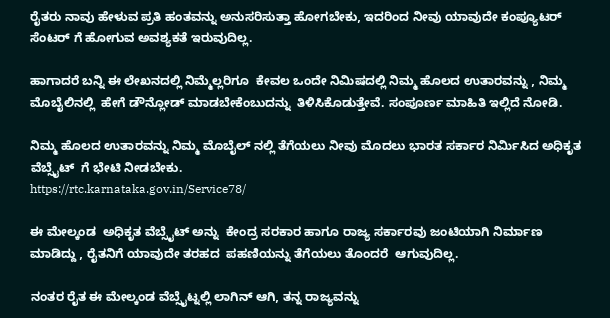ರೈತರು ನಾವು ಹೇಳುವ ಪ್ರತಿ ಹಂತವನ್ನು ಅನುಸರಿಸುತ್ತಾ ಹೋಗಬೇಕು, ಇದರಿಂದ ನೀವು ಯಾವುದೇ ಕಂಪ್ಯೂಟರ್ ಸೆಂಟರ್ ಗೆ ಹೋಗುವ ಅವಶ್ಯಕತೆ ಇರುವುದಿಲ್ಲ.

ಹಾಗಾದರೆ ಬನ್ನಿ ಈ ಲೇಖನದಲ್ಲಿ ನಿಮ್ಮೆಲ್ಲರಿಗೂ  ಕೇವಲ ಒಂದೇ ನಿಮಿಷದಲ್ಲಿ ನಿಮ್ಮ ಹೊಲದ ಉತಾರವನ್ನು , ನಿಮ್ಮ ಮೊಬೈಲಿನಲ್ಲಿ  ಹೇಗೆ ಡೌನ್ಲೋಡ್ ಮಾಡಬೇಕೆಂಬುದನ್ನು  ತಿಳಿಸಿಕೊಡುತ್ತೇವೆ. ಸಂಪೂರ್ಣ ಮಾಹಿತಿ ಇಲ್ಲಿದೆ ನೋಡಿ.

ನಿಮ್ಮ ಹೊಲದ ಉತಾರವನ್ನು ನಿಮ್ಮ ಮೊಬೈಲ್ ನಲ್ಲಿ ತೆಗೆಯಲು ನೀವು ಮೊದಲು ಭಾರತ ಸರ್ಕಾರ ನಿರ್ಮಿಸಿದ ಅಧಿಕೃತ ವೆಬ್ಸೈಟ್  ಗೆ ಭೇಟಿ ನೀಡಬೇಕು.
https://rtc.karnataka.gov.in/Service78/

ಈ ಮೇಲ್ಕಂಡ  ಅಧಿಕೃತ ವೆಬ್ಸೈಟ್ ಅನ್ನು  ಕೇಂದ್ರ ಸರಕಾರ ಹಾಗೂ ರಾಜ್ಯ ಸರ್ಕಾರವು ಜಂಟಿಯಾಗಿ ನಿರ್ಮಾಣ ಮಾಡಿದ್ದು , ರೈತನಿಗೆ ಯಾವುದೇ ತರಹದ  ಪಹಣಿಯನ್ನು ತೆಗೆಯಲು ತೊಂದರೆ  ಆಗುವುದಿಲ್ಲ.

ನಂತರ ರೈತ ಈ ಮೇಲ್ಕಂಡ ವೆಬ್ಸೈಟ್ನಲ್ಲಿ ಲಾಗಿನ್ ಆಗಿ, ತನ್ನ ರಾಜ್ಯವನ್ನು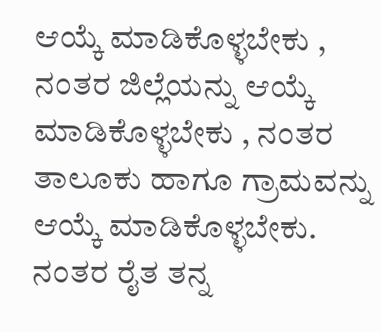ಆಯ್ಕೆ ಮಾಡಿಕೊಳ್ಳಬೇಕು , ನಂತರ ಜಿಲ್ಲೆಯನ್ನು ಆಯ್ಕೆ ಮಾಡಿಕೊಳ್ಳಬೇಕು , ನಂತರ ತಾಲೂಕು ಹಾಗೂ ಗ್ರಾಮವನ್ನು ಆಯ್ಕೆ ಮಾಡಿಕೊಳ್ಳಬೇಕು.  ನಂತರ ರೈತ ತನ್ನ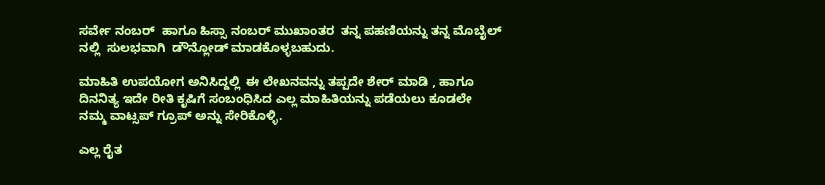ಸರ್ವೇ ನಂಬರ್  ಹಾಗೂ ಹಿಸ್ಸಾ ನಂಬರ್ ಮುಖಾಂತರ  ತನ್ನ ಪಹಣಿಯನ್ನು ತನ್ನ ಮೊಬೈಲ್ ನಲ್ಲಿ  ಸುಲಭವಾಗಿ  ಡೌನ್ಲೋಡ್ ಮಾಡಕೊಳ್ಳಬಹುದು.

ಮಾಹಿತಿ ಉಪಯೋಗ ಅನಿಸಿದ್ದಲ್ಲಿ  ಈ ಲೇಖನವನ್ನು ತಪ್ಪದೇ ಶೇರ್ ಮಾಡಿ , ಹಾಗೂ ದಿನನಿತ್ಯ ಇದೇ ರೀತಿ ಕೃಷಿಗೆ ಸಂಬಂಧಿಸಿದ ಎಲ್ಲ ಮಾಹಿತಿಯನ್ನು ಪಡೆಯಲು ಕೂಡಲೇ ನಮ್ಮ ವಾಟ್ಸಪ್ ಗ್ರೂಪ್ ಅನ್ನು ಸೇರಿಕೊಳ್ಳಿ.

ಎಲ್ಲ ರೈತ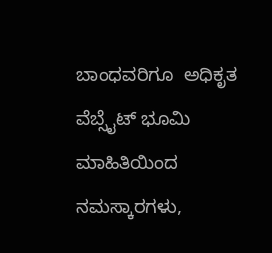ಬಾಂಧವರಿಗೂ  ಅಧಿಕೃತ ವೆಬ್ಸೈಟ್ ಭೂಮಿ ಮಾಹಿತಿಯಿಂದ ನಮಸ್ಕಾರಗಳು,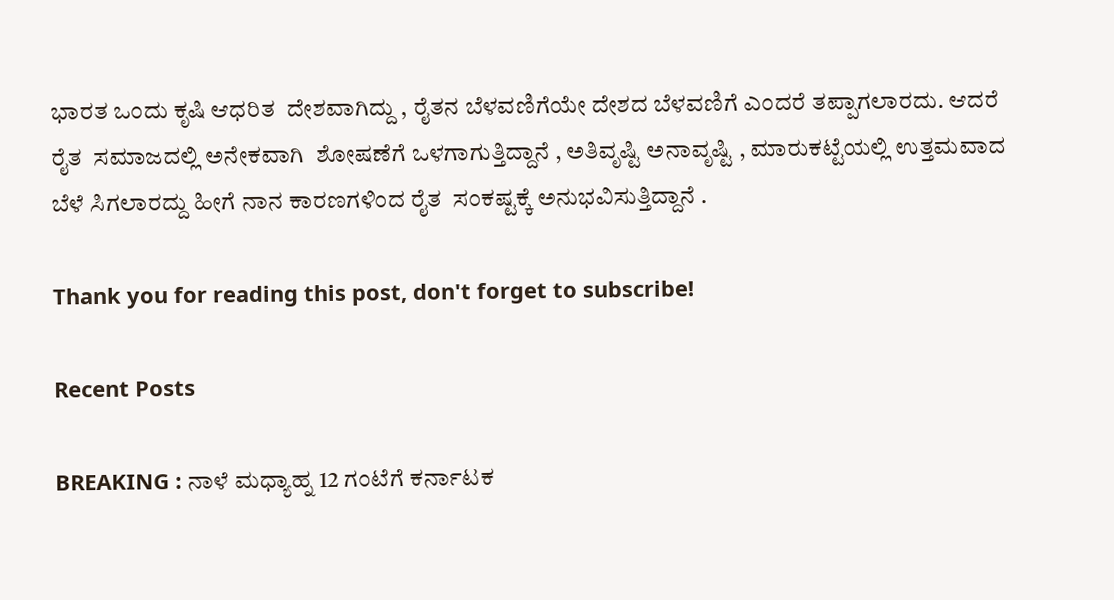ಭಾರತ ಒಂದು ಕೃಷಿ ಆಧರಿತ  ದೇಶವಾಗಿದ್ದು , ರೈತನ ಬೆಳವಣಿಗೆಯೇ ದೇಶದ ಬೆಳವಣಿಗೆ ಎಂದರೆ ತಪ್ಪಾಗಲಾರದು. ಆದರೆ ರೈತ  ಸಮಾಜದಲ್ಲಿ ಅನೇಕವಾಗಿ  ಶೋಷಣೆಗೆ ಒಳಗಾಗುತ್ತಿದ್ದಾನೆ , ಅತಿವೃಷ್ಟಿ ಅನಾವೃಷ್ಟಿ , ಮಾರುಕಟ್ಟೆಯಲ್ಲಿ ಉತ್ತಮವಾದ ಬೆಳೆ ಸಿಗಲಾರದ್ದು ಹೀಗೆ ನಾನ ಕಾರಣಗಳಿಂದ ರೈತ  ಸಂಕಷ್ಟಕ್ಕೆ ಅನುಭವಿಸುತ್ತಿದ್ದಾನೆ .

Thank you for reading this post, don't forget to subscribe!

Recent Posts

BREAKING : ನಾಳೆ ಮಧ್ಯಾಹ್ನ 12 ಗಂಟೆಗೆ ಕರ್ನಾಟಕ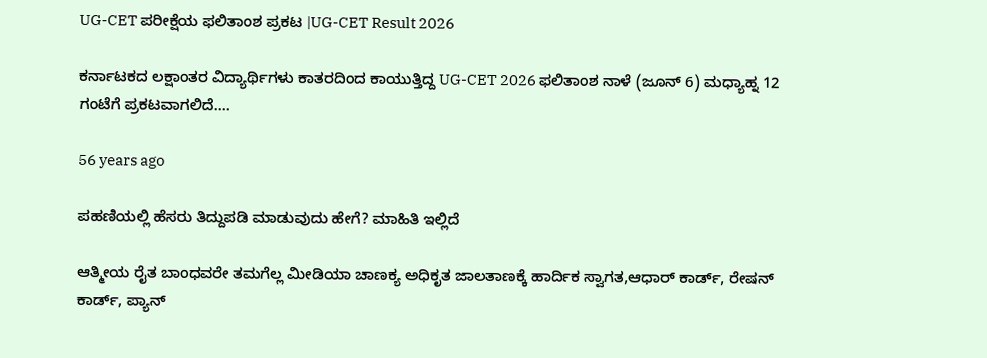UG-CET ಪರೀಕ್ಷೆಯ ಫಲಿತಾಂಶ ಪ್ರಕಟ |UG-CET Result 2026

ಕರ್ನಾಟಕದ ಲಕ್ಷಾಂತರ ವಿದ್ಯಾರ್ಥಿಗಳು ಕಾತರದಿಂದ ಕಾಯುತ್ತಿದ್ದ UG-CET 2026 ಫಲಿತಾಂಶ ನಾಳೆ (ಜೂನ್ 6) ಮಧ್ಯಾಹ್ನ 12 ಗಂಟೆಗೆ ಪ್ರಕಟವಾಗಲಿದೆ.…

56 years ago

ಪಹಣಿಯಲ್ಲಿ ಹೆಸರು ತಿದ್ದುಪಡಿ ಮಾಡುವುದು ಹೇಗೆ? ಮಾಹಿತಿ ಇಲ್ಲಿದೆ

ಆತ್ಮೀಯ ರೈತ ಬಾಂಧವರೇ ತಮಗೆಲ್ಲ ಮೀಡಿಯಾ ಚಾಣಕ್ಯ ಅಧಿಕೃತ ಜಾಲತಾಣಕ್ಕೆ ಹಾರ್ದಿಕ ಸ್ವಾಗತ,ಆಧಾರ್ ಕಾರ್ಡ್, ರೇಷನ್ ಕಾರ್ಡ್, ಪ್ಯಾನ್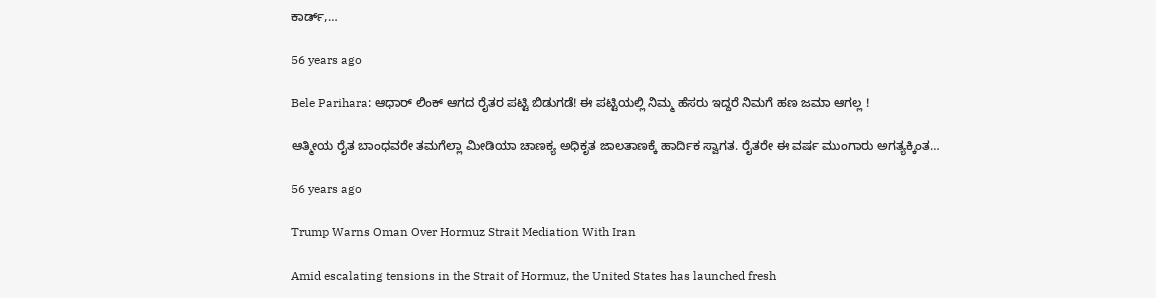ಕಾರ್ಡ್,…

56 years ago

Bele Parihara: ಆಧಾರ್ ಲಿಂಕ್ ಆಗದ ರೈತರ ಪಟ್ಟಿ ಬಿಡುಗಡೆ! ಈ ಪಟ್ಟಿಯಲ್ಲಿ ನಿಮ್ಮ ಹೆಸರು ಇದ್ದರೆ ನಿಮಗೆ ಹಣ ಜಮಾ ಆಗಲ್ಲ !

ಆತ್ಮೀಯ ರೈತ ಬಾಂಧವರೇ ತಮಗೆಲ್ಲಾ ಮೀಡಿಯಾ ಚಾಣಕ್ಯ ಅಧಿಕೃತ ಜಾಲತಾಣಕ್ಕೆ ಹಾರ್ದಿಕ ಸ್ವಾಗತ. ರೈತರೇ ಈ ವರ್ಷ ಮುಂಗಾರು ಅಗತ್ಯಕ್ಕಿಂತ…

56 years ago

Trump Warns Oman Over Hormuz Strait Mediation With Iran

Amid escalating tensions in the Strait of Hormuz, the United States has launched fresh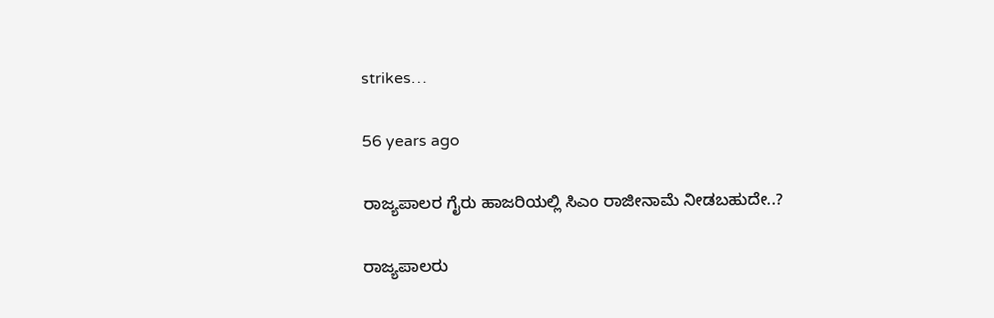strikes…

56 years ago

ರಾಜ್ಯಪಾಲರ ಗೈರು ಹಾಜರಿಯಲ್ಲಿ ಸಿಎಂ ರಾಜೀನಾಮೆ ನೀಡಬಹುದೇ..?

ರಾಜ್ಯಪಾಲರು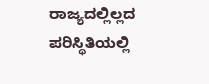ರಾಜ್ಯದಲ್ಲಿಲ್ಲದ ಪರಿಸ್ಥಿತಿಯಲ್ಲಿ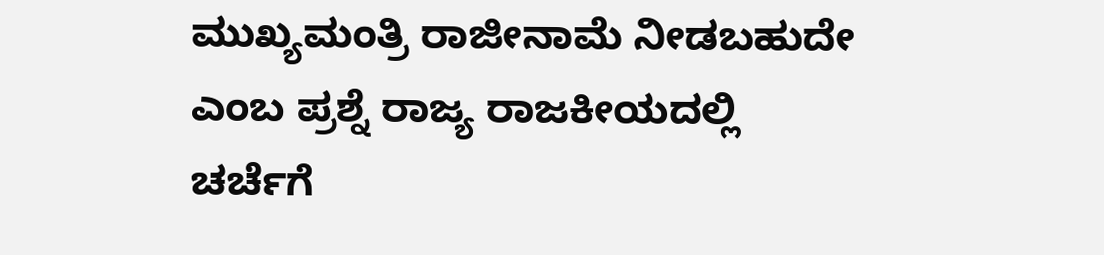ಮುಖ್ಯಮಂತ್ರಿ ರಾಜೀನಾಮೆ ನೀಡಬಹುದೇ ಎಂಬ ಪ್ರಶ್ನೆ ರಾಜ್ಯ ರಾಜಕೀಯದಲ್ಲಿ ಚರ್ಚೆಗೆ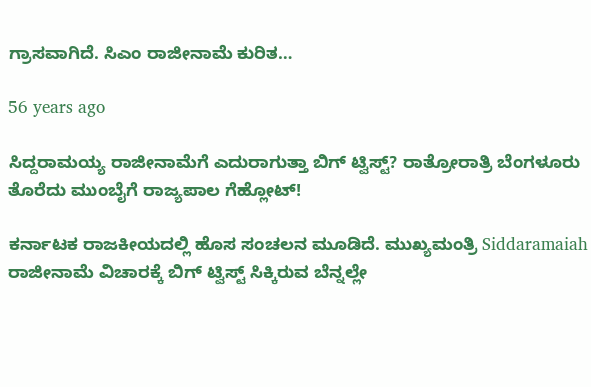ಗ್ರಾಸವಾಗಿದೆ. ಸಿಎಂ ರಾಜೀನಾಮೆ ಕುರಿತ…

56 years ago

ಸಿದ್ದರಾಮಯ್ಯ ರಾಜೀನಾಮೆಗೆ ಎದುರಾಗುತ್ತಾ ಬಿಗ್ ಟ್ವಿಸ್ಟ್? ರಾತ್ರೋರಾತ್ರಿ ಬೆಂಗಳೂರು ತೊರೆದು ಮುಂಬೈಗೆ ರಾಜ್ಯಪಾಲ ಗೆಹ್ಲೋಟ್!

ಕರ್ನಾಟಕ ರಾಜಕೀಯದಲ್ಲಿ ಹೊಸ ಸಂಚಲನ ಮೂಡಿದೆ. ಮುಖ್ಯಮಂತ್ರಿ Siddaramaiah ರಾಜೀನಾಮೆ ವಿಚಾರಕ್ಕೆ ಬಿಗ್ ಟ್ವಿಸ್ಟ್ ಸಿಕ್ಕಿರುವ ಬೆನ್ನಲ್ಲೇ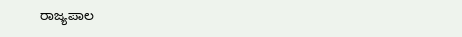ರಾಜ್ಯಪಾಲ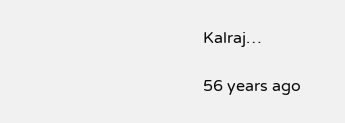Kalraj…

56 years ago